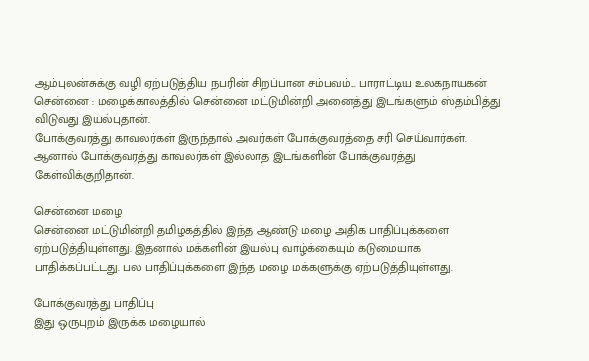ஆம்புலன்சுக்கு வழி ஏற்படுத்திய நபரின் சிறப்பான சம்பவம்... பாராட்டிய உலகநாயகன்
சென்னை : மழைக்காலத்தில் சென்னை மட்டுமின்றி அனைத்து இடங்களும் ஸ்தம்பித்து விடுவது இயல்புதான்.
போக்குவரத்து காவலர்கள் இருந்தால் அவர்கள் போக்குவரத்தை சரி செய்வார்கள்.
ஆனால் போக்குவரத்து காவலர்கள் இல்லாத இடங்களின் போக்குவரத்து கேள்விக்குறிதான்.

சென்னை மழை
சென்னை மட்டுமின்றி தமிழகத்தில் இந்த ஆண்டு மழை அதிக பாதிப்புக்களை ஏற்படுத்தியுள்ளது. இதனால் மக்களின் இயல்பு வாழ்க்கையும் கடுமையாக பாதிக்கப்பட்டது. பல பாதிப்புக்களை இந்த மழை மக்களுக்கு ஏற்படுத்தியுள்ளது.

போக்குவரத்து பாதிப்பு
இது ஒருபுறம் இருக்க மழையால்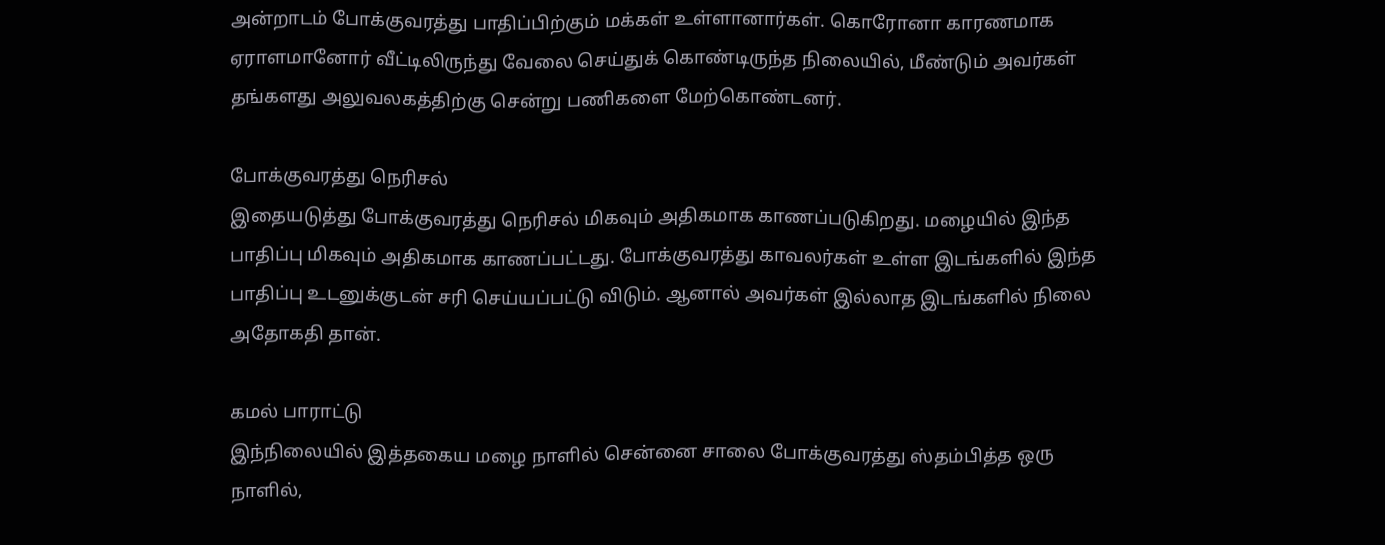அன்றாடம் போக்குவரத்து பாதிப்பிற்கும் மக்கள் உள்ளானார்கள். கொரோனா காரணமாக ஏராளமானோர் வீட்டிலிருந்து வேலை செய்துக் கொண்டிருந்த நிலையில், மீண்டும் அவர்கள் தங்களது அலுவலகத்திற்கு சென்று பணிகளை மேற்கொண்டனர்.

போக்குவரத்து நெரிசல்
இதையடுத்து போக்குவரத்து நெரிசல் மிகவும் அதிகமாக காணப்படுகிறது. மழையில் இந்த பாதிப்பு மிகவும் அதிகமாக காணப்பட்டது. போக்குவரத்து காவலர்கள் உள்ள இடங்களில் இந்த பாதிப்பு உடனுக்குடன் சரி செய்யப்பட்டு விடும். ஆனால் அவர்கள் இல்லாத இடங்களில் நிலை அதோகதி தான்.

கமல் பாராட்டு
இந்நிலையில் இத்தகைய மழை நாளில் சென்னை சாலை போக்குவரத்து ஸ்தம்பித்த ஒரு நாளில்,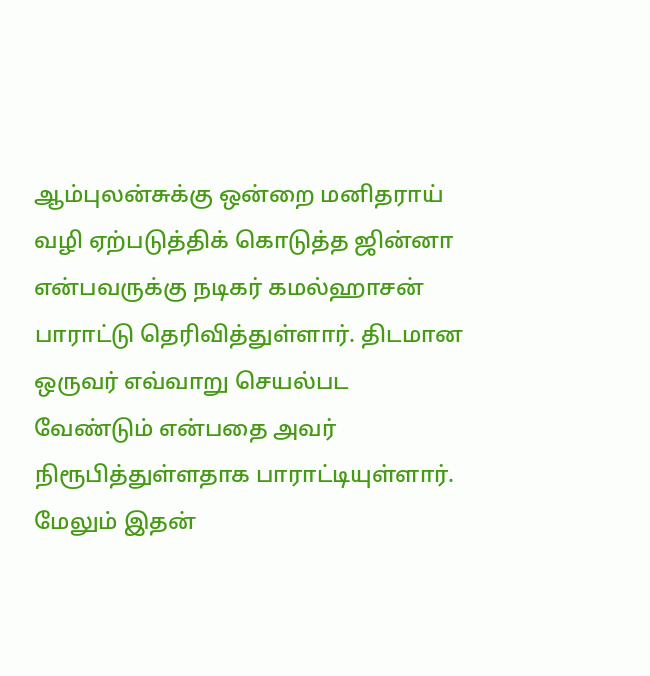ஆம்புலன்சுக்கு ஒன்றை மனிதராய் வழி ஏற்படுத்திக் கொடுத்த ஜின்னா என்பவருக்கு நடிகர் கமல்ஹாசன் பாராட்டு தெரிவித்துள்ளார். திடமான ஒருவர் எவ்வாறு செயல்பட வேண்டும் என்பதை அவர் நிரூபித்துள்ளதாக பாராட்டியுள்ளார். மேலும் இதன்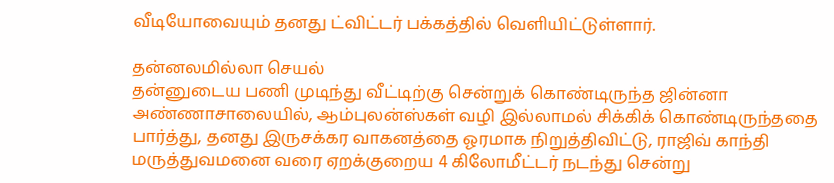வீடியோவையும் தனது ட்விட்டர் பக்கத்தில் வெளியிட்டுள்ளார்.

தன்னலமில்லா செயல்
தன்னுடைய பணி முடிந்து வீட்டிற்கு சென்றுக் கொண்டிருந்த ஜின்னா அண்ணாசாலையில், ஆம்புலன்ஸ்கள் வழி இல்லாமல் சிக்கிக் கொண்டிருந்ததை பார்த்து, தனது இருசக்கர வாகனத்தை ஓரமாக நிறுத்திவிட்டு, ராஜிவ் காந்தி மருத்துவமனை வரை ஏறக்குறைய 4 கிலோமீட்டர் நடந்து சென்று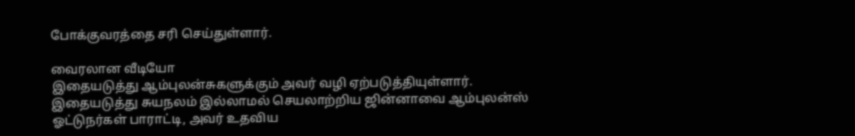போக்குவரத்தை சரி செய்துள்ளார்.

வைரலான வீடியோ
இதையடுத்து ஆம்புலன்சுகளுக்கும் அவர் வழி ஏற்படுத்தியுள்ளார். இதையடுத்து சுயநலம் இல்லாமல் செயலாற்றிய ஜின்னாவை ஆம்புலன்ஸ் ஓட்டுநர்கள் பாராட்டி, அவர் உதவிய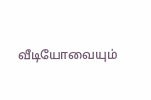வீடியோவையும்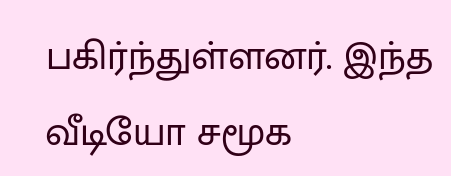பகிர்ந்துள்ளனர். இந்த வீடியோ சமூக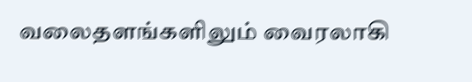வலைதளங்களிலும் வைரலாகி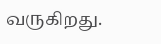வருகிறது.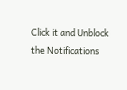Click it and Unblock the Notifications